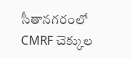సీతానగరంలో CMRF చెక్కుల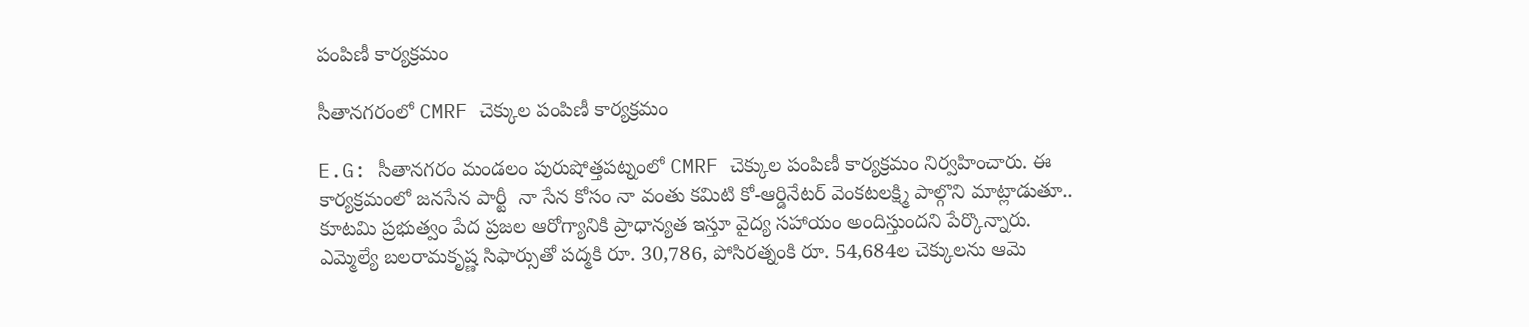పంపిణీ కార్యక్రమం

సీతానగరంలో CMRF చెక్కుల పంపిణీ కార్యక్రమం

E.G: సీతానగరం మండలం పురుషోత్తపట్నంలో CMRF చెక్కుల పంపిణీ కార్యక్రమం నిర్వహించారు. ఈ కార్యక్రమంలో జనసేన పార్టీ  నా సేన కోసం నా వంతు కమిటి కో-ఆర్డినేటర్ వెంకటలక్ష్మి పాల్గొని మాట్లాడుతూ.. కూటమి ప్రభుత్వం పేద ప్రజల ఆరోగ్యానికి ప్రాధాన్యత ఇస్తూ వైద్య సహాయం అందిస్తుందని పేర్కొన్నారు. ఎమ్మెల్యే బలరామకృష్ణ సిఫార్సుతో పద్మకి రూ. 30,786, పోసిరత్నంకి రూ. 54,684ల చెక్కులను ఆమె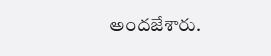అందజేశారు.